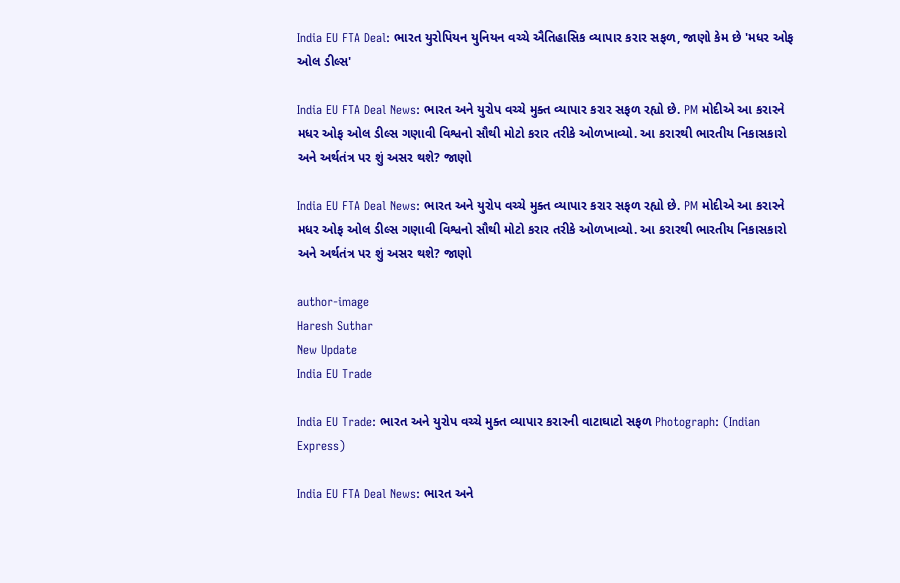India EU FTA Deal: ભારત યુરોપિયન યુનિયન વચ્ચે ઐતિહાસિક વ્યાપાર કરાર સફળ, જાણો કેમ છે 'મધર ઓફ ઓલ ડીલ્સ'

India EU FTA Deal News: ભારત અને યુરોપ વચ્ચે મુક્ત વ્યાપાર કરાર સફળ રહ્યો છે. PM મોદીએ આ કરારને મધર ઓફ ઓલ ડીલ્સ ગણાવી વિશ્વનો સૌથી મોટો કરાર તરીકે ઓળખાવ્યો. આ કરારથી ભારતીય નિકાસકારો અને અર્થતંત્ર પર શું અસર થશે? જાણો

India EU FTA Deal News: ભારત અને યુરોપ વચ્ચે મુક્ત વ્યાપાર કરાર સફળ રહ્યો છે. PM મોદીએ આ કરારને મધર ઓફ ઓલ ડીલ્સ ગણાવી વિશ્વનો સૌથી મોટો કરાર તરીકે ઓળખાવ્યો. આ કરારથી ભારતીય નિકાસકારો અને અર્થતંત્ર પર શું અસર થશે? જાણો

author-image
Haresh Suthar
New Update
India EU Trade

India EU Trade: ભારત અને યુરોપ વચ્ચે મુક્ત વ્યાપાર કરારની વાટાઘાટો સફળ Photograph: (Indian Express)

India EU FTA Deal News: ભારત અને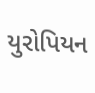યુરોપિયન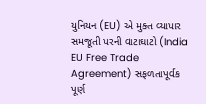યુનિયન (EU) એ મુક્ત વ્યાપાર સમજૂતી પરની વાટાઘાટો (India EU Free Trade Agreement) સફળતાપૂર્વક પૂર્ણ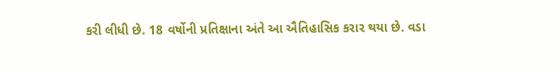કરી લીધી છે. 18 વર્ષોની પ્રતિક્ષાના અંતે આ ઐતિહાસિક કરાર થયા છે. વડા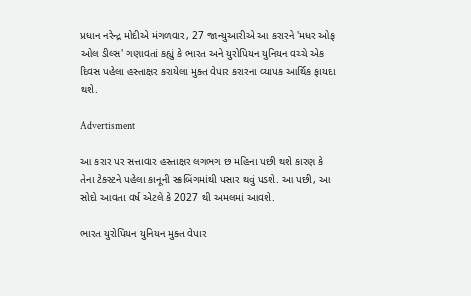પ્રધાન નરેન્દ્ર મોદીએ મંગળવાર, 27 જાન્યુઆરીએ આ કરારને 'મધર ઓફ ઓલ ડીલ્સ' ગણાવતાં કહ્યું કે ભારત અને યુરોપિયન યુનિયન વચ્ચે એક દિવસ પહેલા હસ્તાક્ષર કરાયેલા મુક્ત વેપાર કરારના વ્યાપક આર્થિક ફાયદા થશે.

Advertisment

આ કરાર પર સત્તાવાર હસ્તાક્ષર લગભગ છ મહિના પછી થશે કારણ કે તેના ટેક્સ્ટને પહેલા કાનૂની સ્ક્રબિંગમાંથી પસાર થવું પડશે. આ પછી, આ સોદો આવતા વર્ષ એટલે કે 2027 થી અમલમાં આવશે.

ભારત યુરોપિયન યુનિયન મુક્ત વેપાર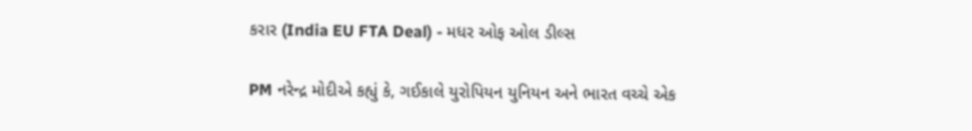કરાર (India EU FTA Deal) - મધર ઓફ ઓલ ડીલ્સ

PM નરેન્દ્ર મોદીએ કહ્યું કે, ગઈકાલે યુરોપિયન યુનિયન અને ભારત વચ્ચે એક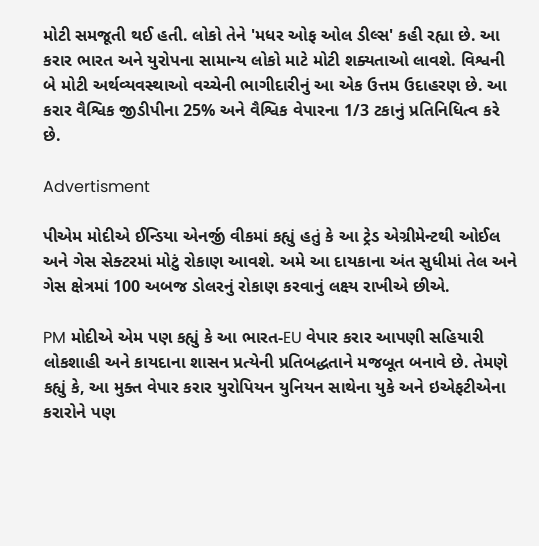મોટી સમજૂતી થઈ હતી. લોકો તેને 'મધર ઓફ ઓલ ડીલ્સ' કહી રહ્યા છે. આ કરાર ભારત અને યુરોપના સામાન્ય લોકો માટે મોટી શક્યતાઓ લાવશે. વિશ્વની બે મોટી અર્થવ્યવસ્થાઓ વચ્ચેની ભાગીદારીનું આ એક ઉત્તમ ઉદાહરણ છે. આ કરાર વૈશ્વિક જીડીપીના 25% અને વૈશ્વિક વેપારના 1/3 ટકાનું પ્રતિનિધિત્વ કરે છે.

Advertisment

પીએમ મોદીએ ઈન્ડિયા એનર્જી વીકમાં કહ્યું હતું કે આ ટ્રેડ એગ્રીમેન્ટથી ઓઈલ અને ગેસ સેક્ટરમાં મોટું રોકાણ આવશે. અમે આ દાયકાના અંત સુધીમાં તેલ અને ગેસ ક્ષેત્રમાં 100 અબજ ડોલરનું રોકાણ કરવાનું લક્ષ્ય રાખીએ છીએ.

PM મોદીએ એમ પણ કહ્યું કે આ ભારત-EU વેપાર કરાર આપણી સહિયારી લોકશાહી અને કાયદાના શાસન પ્રત્યેની પ્રતિબદ્ધતાને મજબૂત બનાવે છે. તેમણે કહ્યું કે, આ મુક્ત વેપાર કરાર યુરોપિયન યુનિયન સાથેના યુકે અને ઇએફટીએના કરારોને પણ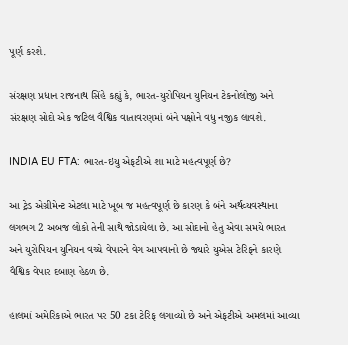પૂર્ણ કરશે.

સંરક્ષણ પ્રધાન રાજનાથ સિંહે કહ્યું કે, ભારત-યુરોપિયન યુનિયન ટેકનોલોજી અને સંરક્ષણ સોદો એક જટિલ વૈશ્વિક વાતાવરણમાં બંને પક્ષોને વધુ નજીક લાવશે.

INDIA EU FTA: ભારત-ઇયુ એફટીએ શા માટે મહત્વપૂર્ણ છે?

આ ટ્રેડ એગ્રીમેન્ટ એટલા માટે ખૂબ જ મહત્વપૂર્ણ છે કારણ કે બંને અર્થવ્યવસ્થાના લગભગ 2 અબજ લોકો તેની સાથે જોડાયેલા છે. આ સોદાનો હેતુ એવા સમયે ભારત અને યુરોપિયન યુનિયન વચ્ચે વેપારને વેગ આપવાનો છે જ્યારે યુએસ ટેરિફને કારણે વૈશ્વિક વેપાર દબાણ હેઠળ છે.

હાલમાં અમેરિકાએ ભારત પર 50 ટકા ટેરિફ લગાવ્યો છે અને એફટીએ અમલમાં આવ્યા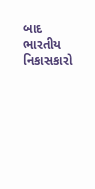બાદ ભારતીય નિકાસકારો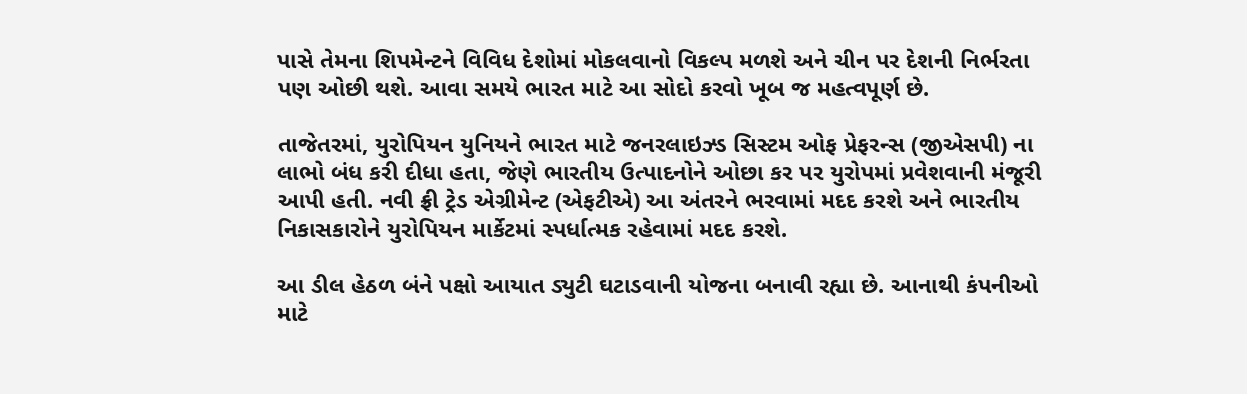પાસે તેમના શિપમેન્ટને વિવિધ દેશોમાં મોકલવાનો વિકલ્પ મળશે અને ચીન પર દેશની નિર્ભરતા પણ ઓછી થશે. આવા સમયે ભારત માટે આ સોદો કરવો ખૂબ જ મહત્વપૂર્ણ છે.

તાજેતરમાં, યુરોપિયન યુનિયને ભારત માટે જનરલાઇઝ્ડ સિસ્ટમ ઓફ પ્રેફરન્સ (જીએસપી) ના લાભો બંધ કરી દીધા હતા, જેણે ભારતીય ઉત્પાદનોને ઓછા કર પર યુરોપમાં પ્રવેશવાની મંજૂરી આપી હતી. નવી ફ્રી ટ્રેડ એગ્રીમેન્ટ (એફટીએ) આ અંતરને ભરવામાં મદદ કરશે અને ભારતીય નિકાસકારોને યુરોપિયન માર્કેટમાં સ્પર્ધાત્મક રહેવામાં મદદ કરશે.

આ ડીલ હેઠળ બંને પક્ષો આયાત ડ્યુટી ઘટાડવાની યોજના બનાવી રહ્યા છે. આનાથી કંપનીઓ માટે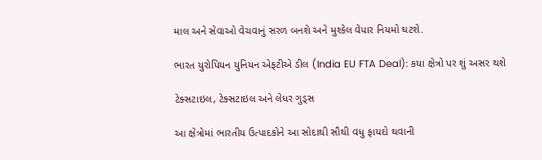માલ અને સેવાઓ વેચવાનું સરળ બનશે અને મુશ્કેલ વેપાર નિયમો ઘટશે.

ભારત યુરોપિયન યુનિયન એફટીએ ડીલ (India EU FTA Deal): કયા ક્ષેત્રો પર શું અસર થશે

ટેક્સટાઇલ, ટેક્સટાઇલ અને લેધર ગુડ્સ

આ ક્ષેત્રોમાં ભારતીય ઉત્પાદકોને આ સોદાથી સૌથી વધુ ફાયદો થવાની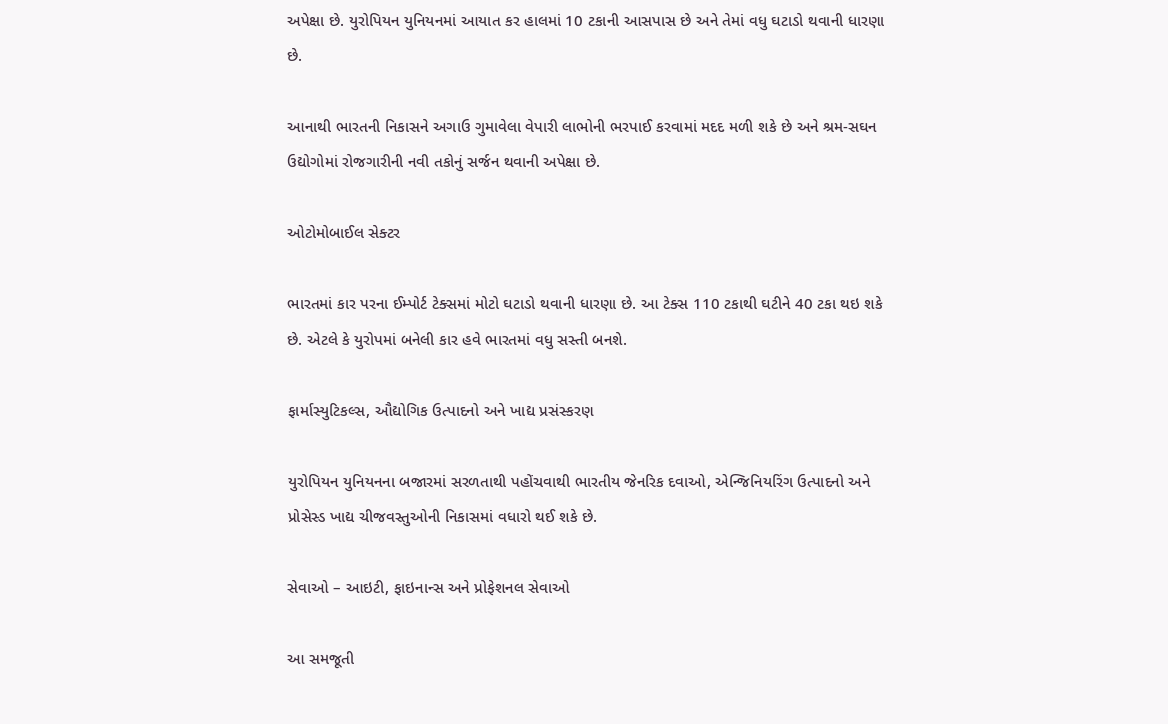અપેક્ષા છે. યુરોપિયન યુનિયનમાં આયાત કર હાલમાં 10 ટકાની આસપાસ છે અને તેમાં વધુ ઘટાડો થવાની ધારણા છે.

આનાથી ભારતની નિકાસને અગાઉ ગુમાવેલા વેપારી લાભોની ભરપાઈ કરવામાં મદદ મળી શકે છે અને શ્રમ-સઘન ઉદ્યોગોમાં રોજગારીની નવી તકોનું સર્જન થવાની અપેક્ષા છે.

ઓટોમોબાઈલ સેક્ટર

ભારતમાં કાર પરના ઈમ્પોર્ટ ટેક્સમાં મોટો ઘટાડો થવાની ધારણા છે. આ ટેક્સ 110 ટકાથી ઘટીને 40 ટકા થઇ શકે છે. એટલે કે યુરોપમાં બનેલી કાર હવે ભારતમાં વધુ સસ્તી બનશે.

ફાર્માસ્યુટિકલ્સ, ઔદ્યોગિક ઉત્પાદનો અને ખાદ્ય પ્રસંસ્કરણ

યુરોપિયન યુનિયનના બજારમાં સરળતાથી પહોંચવાથી ભારતીય જેનરિક દવાઓ, એન્જિનિયરિંગ ઉત્પાદનો અને પ્રોસેસ્ડ ખાદ્ય ચીજવસ્તુઓની નિકાસમાં વધારો થઈ શકે છે.

સેવાઓ – આઇટી, ફાઇનાન્સ અને પ્રોફેશનલ સેવાઓ

આ સમજૂતી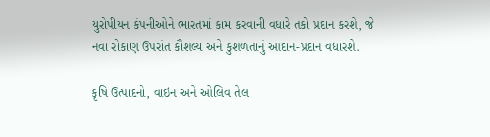યુરોપીયન કંપનીઓને ભારતમાં કામ કરવાની વધારે તકો પ્રદાન કરશે, જે નવા રોકાણ ઉપરાંત કૌશલ્ય અને કુશળતાનું આદાન-પ્રદાન વધારશે.

કૃષિ ઉત્પાદનો, વાઇન અને ઓલિવ તેલ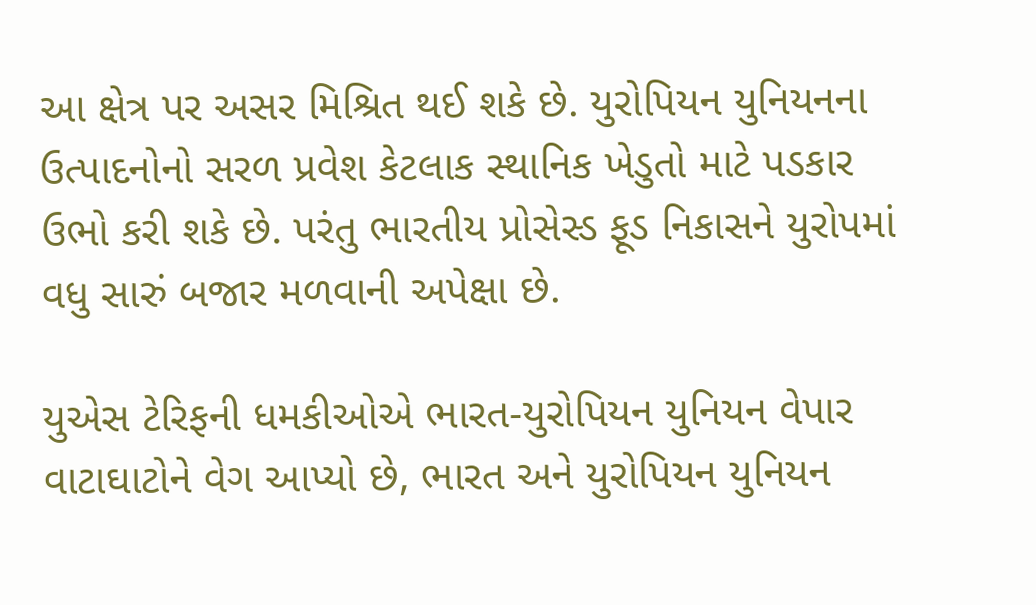આ ક્ષેત્ર પર અસર મિશ્રિત થઈ શકે છે. યુરોપિયન યુનિયનના ઉત્પાદનોનો સરળ પ્રવેશ કેટલાક સ્થાનિક ખેડુતો માટે પડકાર ઉભો કરી શકે છે. પરંતુ ભારતીય પ્રોસેસ્ડ ફૂડ નિકાસને યુરોપમાં વધુ સારું બજાર મળવાની અપેક્ષા છે.

યુએસ ટેરિફની ધમકીઓએ ભારત-યુરોપિયન યુનિયન વેપાર વાટાઘાટોને વેગ આપ્યો છે, ભારત અને યુરોપિયન યુનિયન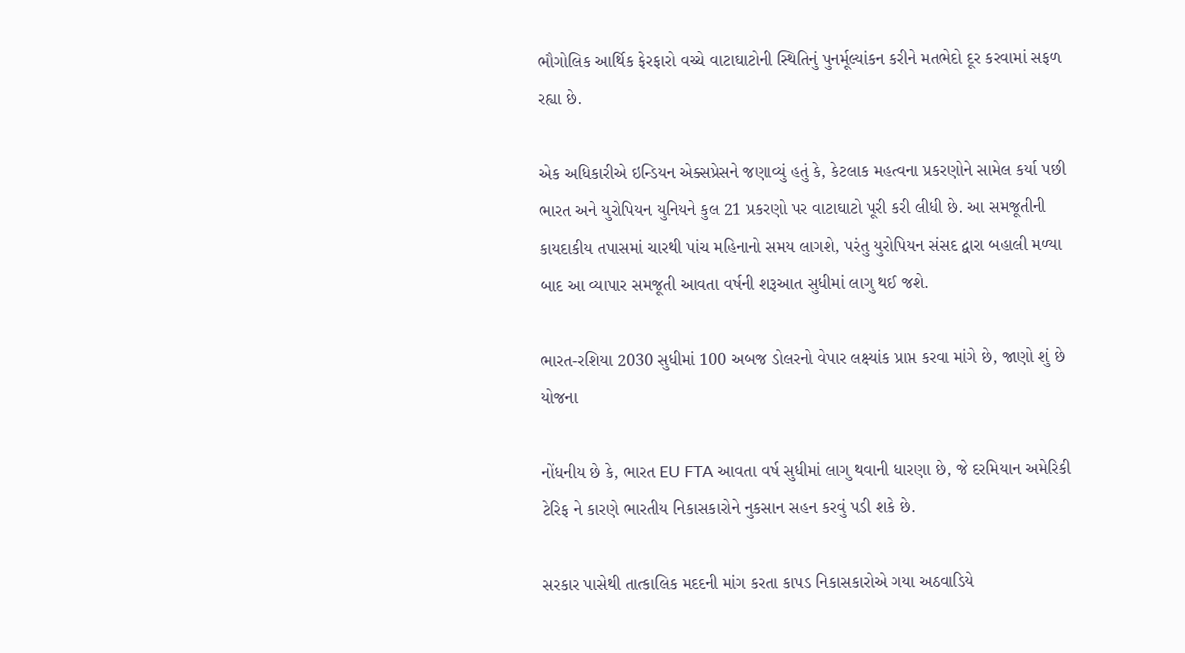ભૌગોલિક આર્થિક ફેરફારો વચ્ચે વાટાઘાટોની સ્થિતિનું પુનર્મૂલ્યાંકન કરીને મતભેદો દૂર કરવામાં સફળ રહ્યા છે.

એક અધિકારીએ ઇન્ડિયન એક્સપ્રેસને જણાવ્યું હતું કે, કેટલાક મહત્વના પ્રકરણોને સામેલ કર્યા પછી ભારત અને યુરોપિયન યુનિયને કુલ 21 પ્રકરણો પર વાટાઘાટો પૂરી કરી લીધી છે. આ સમજૂતીની કાયદાકીય તપાસમાં ચારથી પાંચ મહિનાનો સમય લાગશે, પરંતુ યુરોપિયન સંસદ દ્વારા બહાલી મળ્યા બાદ આ વ્યાપાર સમજૂતી આવતા વર્ષની શરૂઆત સુધીમાં લાગુ થઈ જશે.

ભારત-રશિયા 2030 સુધીમાં 100 અબજ ડોલરનો વેપાર લક્ષ્યાંક પ્રાપ્ત કરવા માંગે છે, જાણો શું છે યોજના

નોંધનીય છે કે, ભારત EU FTA આવતા વર્ષ સુધીમાં લાગુ થવાની ધારણા છે, જે દરમિયાન અમેરિકી ટેરિફ ને કારણે ભારતીય નિકાસકારોને નુકસાન સહન કરવું પડી શકે છે.

સરકાર પાસેથી તાત્કાલિક મદદની માંગ કરતા કાપડ નિકાસકારોએ ગયા અઠવાડિયે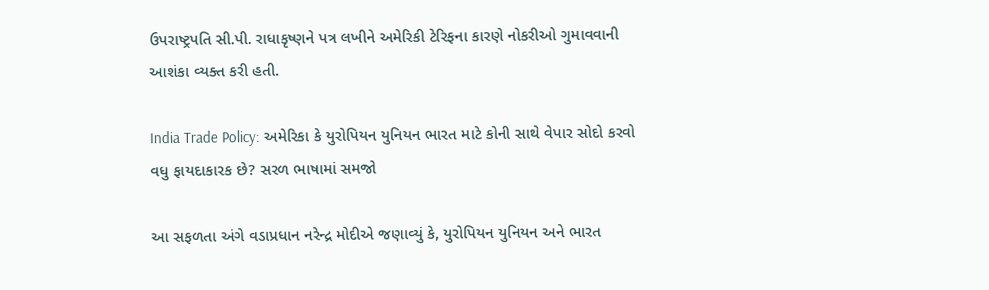ઉપરાષ્ટ્રપતિ સી.પી. રાધાકૃષ્ણને પત્ર લખીને અમેરિકી ટેરિફના કારણે નોકરીઓ ગુમાવવાની આશંકા વ્યક્ત કરી હતી.

India Trade Policy: અમેરિકા કે યુરોપિયન યુનિયન ભારત માટે કોની સાથે વેપાર સોદો કરવો વધુ ફાયદાકારક છે? સરળ ભાષામાં સમજો

આ સફળતા અંગે વડાપ્રધાન નરેન્દ્ર મોદીએ જણાવ્યું કે, યુરોપિયન યુનિયન અને ભારત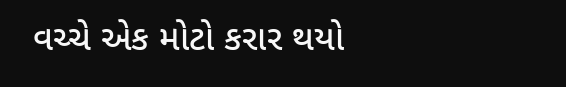વચ્ચે એક મોટો કરાર થયો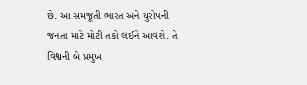છે. આ સમજૂતી ભારત અને યુરોપની જનતા માટે મોટી તકો લઈને આવશે. તે વિશ્વની બે પ્રમુખ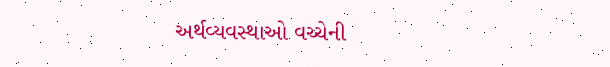અર્થવ્યવસ્થાઓ વચ્ચેની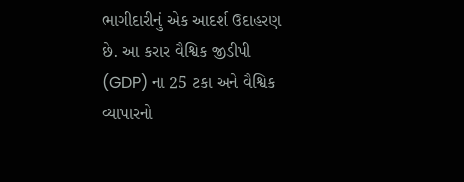ભાગીદારીનું એક આદર્શ ઉદાહરણ છે. આ કરાર વૈશ્વિક જીડીપી (GDP) ના 25 ટકા અને વૈશ્વિક વ્યાપારનો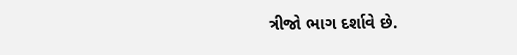ત્રીજો ભાગ દર્શાવે છે.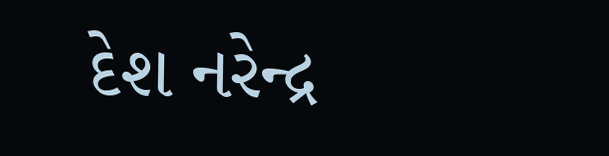દેશ નરેન્દ્ર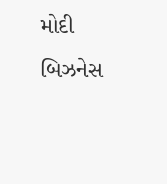મોદી બિઝનેસ